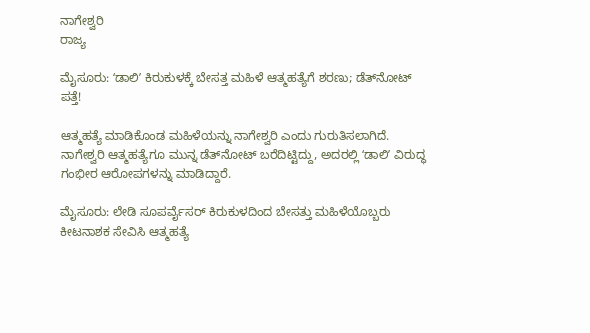ನಾಗೇಶ್ವರಿ
ರಾಜ್ಯ

ಮೈಸೂರು: ʻಡಾಲಿʼ ಕಿರುಕುಳಕ್ಕೆ ಬೇಸತ್ತ ಮಹಿಳೆ ಆತ್ಮಹತ್ಯೆಗೆ ಶರಣು; ಡೆತ್‌ನೋಟ್‌ ಪತ್ತೆ!

ಆತ್ಮಹತ್ಯೆ ಮಾಡಿಕೊಂಡ ಮಹಿಳೆಯನ್ನು ನಾಗೇಶ್ವರಿ ಎಂದು ಗುರುತಿಸಲಾಗಿದೆ. ನಾಗೇಶ್ವರಿ ಆತ್ಮಹತ್ಯೆಗೂ ಮುನ್ನ ಡೆತ್‌ನೋಟ್ ಬರೆದಿಟ್ಟಿದ್ದು, ಅದರಲ್ಲಿ ʻಡಾಲಿʼ ವಿರುದ್ಧ ಗಂಭೀರ ಆರೋಪಗಳನ್ನು ಮಾಡಿದ್ದಾರೆ.

ಮೈಸೂರು: ಲೇಡಿ ಸೂಪರ್ವೈಸರ್ ಕಿರುಕುಳದಿಂದ ಬೇಸತ್ತು ಮಹಿಳೆಯೊಬ್ಬರು ಕೀಟನಾಶಕ ಸೇವಿಸಿ ಆತ್ಮಹತ್ಯೆ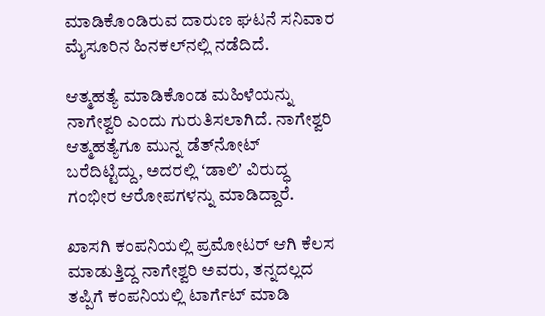ಮಾಡಿಕೊಂಡಿರುವ ದಾರುಣ ಘಟನೆ ಸನಿವಾರ ಮೈಸೂರಿನ ಹಿನಕಲ್‌ನಲ್ಲಿ ನಡೆದಿದೆ.

ಆತ್ಮಹತ್ಯೆ ಮಾಡಿಕೊಂಡ ಮಹಿಳೆಯನ್ನು ನಾಗೇಶ್ವರಿ ಎಂದು ಗುರುತಿಸಲಾಗಿದೆ. ನಾಗೇಶ್ವರಿ ಆತ್ಮಹತ್ಯೆಗೂ ಮುನ್ನ ಡೆತ್‌ನೋಟ್ ಬರೆದಿಟ್ಟಿದ್ದು, ಅದರಲ್ಲಿ ʻಡಾಲಿʼ ವಿರುದ್ಧ ಗಂಭೀರ ಆರೋಪಗಳನ್ನು ಮಾಡಿದ್ದಾರೆ.

ಖಾಸಗಿ ಕಂಪನಿಯಲ್ಲಿ ಪ್ರಮೋಟರ್ ಆಗಿ ಕೆಲಸ ಮಾಡುತ್ತಿದ್ದ ನಾಗೇಶ್ವರಿ ಅವರು, ತನ್ನದಲ್ಲದ ತಪ್ಪಿಗೆ ಕಂಪನಿಯಲ್ಲಿ ಟಾರ್ಗೆಟ್‌ ಮಾಡಿ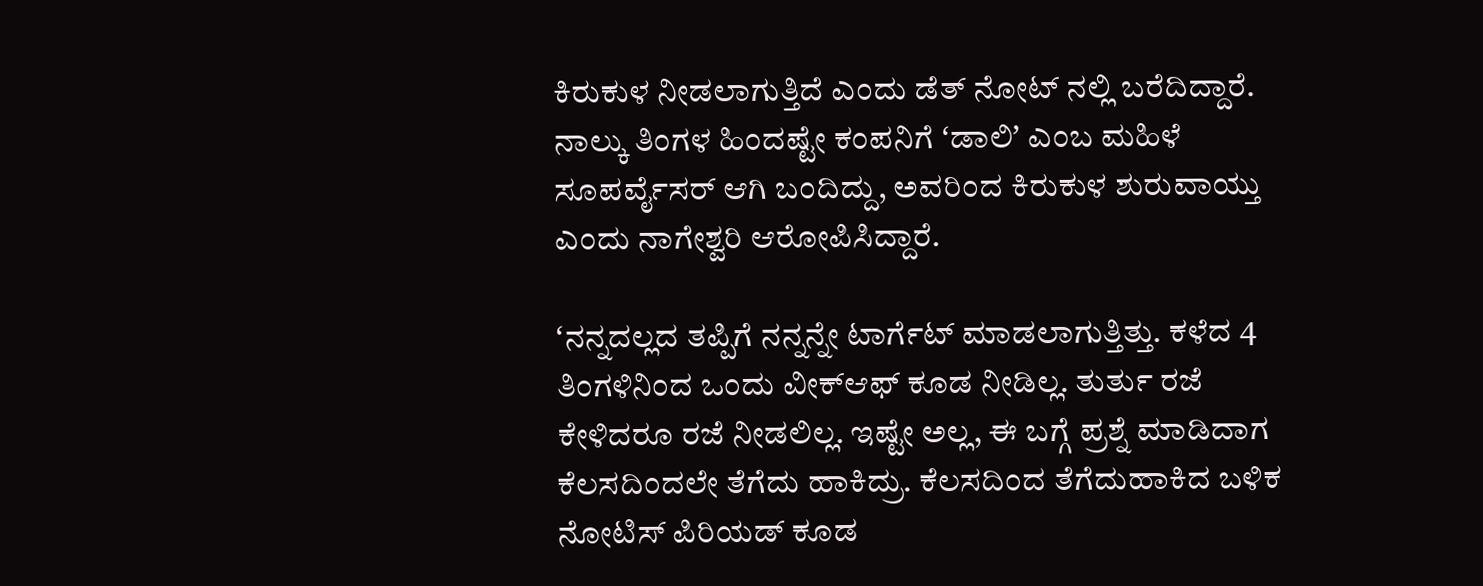ಕಿರುಕುಳ ನೀಡಲಾಗುತ್ತಿದೆ ಎಂದು ಡೆತ್ ನೋಟ್ ನಲ್ಲಿ ಬರೆದಿದ್ದಾರೆ. ನಾಲ್ಕು ತಿಂಗಳ ಹಿಂದಷ್ಟೇ ಕಂಪನಿಗೆ ʻಡಾಲಿʼ ಎಂಬ ಮಹಿಳೆ ಸೂಪರ್ವೈಸರ್ ಆಗಿ ಬಂದಿದ್ದು, ಅವರಿಂದ ಕಿರುಕುಳ ಶುರುವಾಯ್ತು ಎಂದು ನಾಗೇಶ್ವರಿ ಆರೋಪಿಸಿದ್ದಾರೆ.

ʻನನ್ನದಲ್ಲದ ತಪ್ಪಿಗೆ ನನ್ನನ್ನೇ ಟಾರ್ಗೆಟ್‌ ಮಾಡಲಾಗುತ್ತಿತ್ತು. ಕಳೆದ 4 ತಿಂಗಳಿನಿಂದ ಒಂದು ವೀಕ್‌ಆಫ್ ಕೂಡ ನೀಡಿಲ್ಲ. ತುರ್ತು ರಜೆ ಕೇಳಿದರೂ ರಜೆ ನೀಡಲಿಲ್ಲ. ಇಷ್ಟೇ ಅಲ್ಲ, ಈ ಬಗ್ಗೆ ಪ್ರಶ್ನೆ ಮಾಡಿದಾಗ ಕೆಲಸದಿಂದಲೇ ತೆಗೆದು ಹಾಕಿದ್ರು. ಕೆಲಸದಿಂದ ತೆಗೆದುಹಾಕಿದ ಬಳಿಕ ನೋಟಿಸ್ ಪಿರಿಯಡ್ ಕೂಡ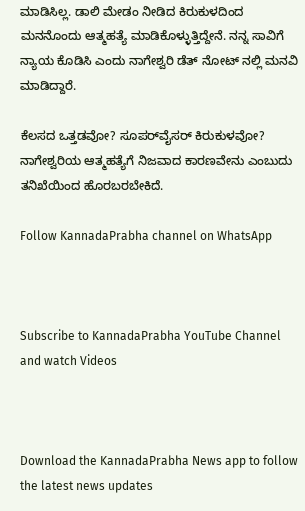ಮಾಡಿಸಿಲ್ಲ. ಡಾಲಿ ಮೇಡಂ ನೀಡಿದ ಕಿರುಕುಳದಿಂದ ಮನನೊಂದು ಆತ್ಮಹತ್ಯೆ ಮಾಡಿಕೊಳ್ಳುತ್ತಿದ್ದೇನೆ. ನನ್ನ ಸಾವಿಗೆ ನ್ಯಾಯ ಕೊಡಿಸಿ ಎಂದು ನಾಗೇಶ್ವರಿ ಡೆತ್ ನೋಟ್ ನಲ್ಲಿ ಮನವಿ ಮಾಡಿದ್ದಾರೆ.

ಕೆಲಸದ ಒತ್ತಡವೋ? ಸೂಪರ್‌ವೈಸರ್ ಕಿರುಕುಳವೋ? ನಾಗೇಶ್ವರಿಯ ಆತ್ಮಹತ್ಯೆಗೆ ನಿಜವಾದ ಕಾರಣವೇನು ಎಂಬುದು ತನಿಖೆಯಿಂದ ಹೊರಬರಬೇಕಿದೆ.

Follow KannadaPrabha channel on WhatsApp



Subscribe to KannadaPrabha YouTube Channel and watch Videos



Download the KannadaPrabha News app to follow the latest news updates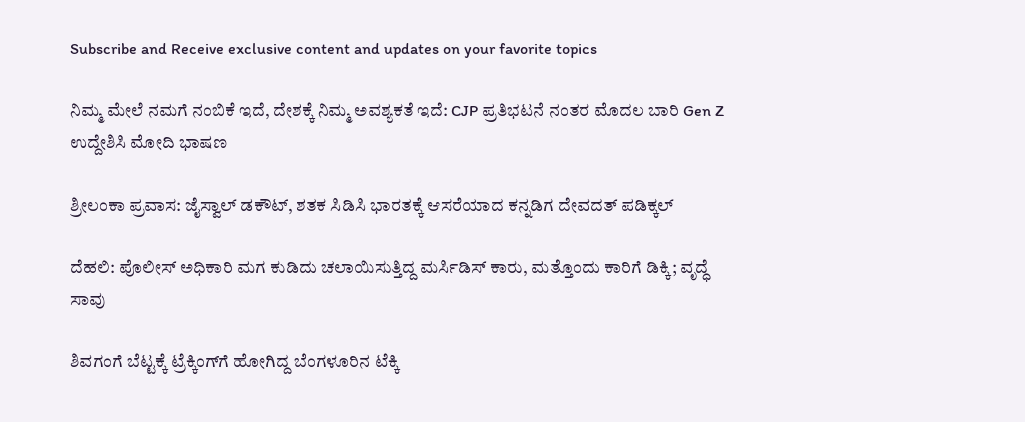Subscribe and Receive exclusive content and updates on your favorite topics

ನಿಮ್ಮ ಮೇಲೆ ನಮಗೆ ನಂಬಿಕೆ ಇದೆ, ದೇಶಕ್ಕೆ ನಿಮ್ಮ ಅವಶ್ಯಕತೆ ಇದೆ: CJP ಪ್ರತಿಭಟನೆ ನಂತರ ಮೊದಲ ಬಾರಿ Gen Z ಉದ್ದೇಶಿಸಿ ಮೋದಿ ಭಾಷಣ

ಶ್ರೀಲಂಕಾ ಪ್ರವಾಸ: ಜೈಸ್ವಾಲ್ ಡಕೌಟ್, ಶತಕ ಸಿಡಿಸಿ ಭಾರತಕ್ಕೆ ಆಸರೆಯಾದ ಕನ್ನಡಿಗ ದೇವದತ್ ಪಡಿಕ್ಕಲ್

ದೆಹಲಿ: ಪೊಲೀಸ್ ಅಧಿಕಾರಿ ಮಗ ಕುಡಿದು ಚಲಾಯಿಸುತ್ತಿದ್ದ ಮರ್ಸಿಡಿಸ್ ಕಾರು, ಮತ್ತೊಂದು ಕಾರಿಗೆ ಡಿಕ್ಕಿ; ವೃದ್ಧೆ ಸಾವು

ಶಿವಗಂಗೆ ಬೆಟ್ಟಕ್ಕೆ ಟ್ರೆಕ್ಕಿಂಗ್‌ಗೆ ಹೋಗಿದ್ದ ಬೆಂಗಳೂರಿನ ಟೆಕ್ಕಿ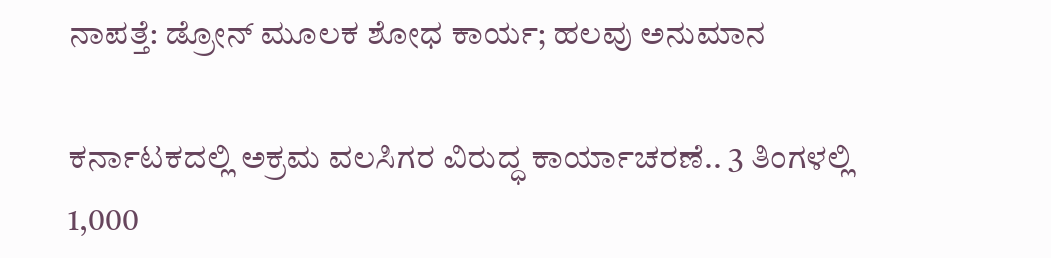ನಾಪತ್ತೆ: ಡ್ರೋನ್ ಮೂಲಕ ಶೋಧ ಕಾರ್ಯ; ಹಲವು ಅನುಮಾನ

ಕರ್ನಾಟಕದಲ್ಲಿ ಅಕ್ರಮ ವಲಸಿಗರ ವಿರುದ್ಧ ಕಾರ್ಯಾಚರಣೆ.. 3 ತಿಂಗಳಲ್ಲಿ 1,000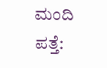ಮಂದಿ ಪತ್ತೆ: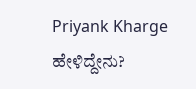Priyank Kharge ಹೇಳಿದ್ದೇನು?